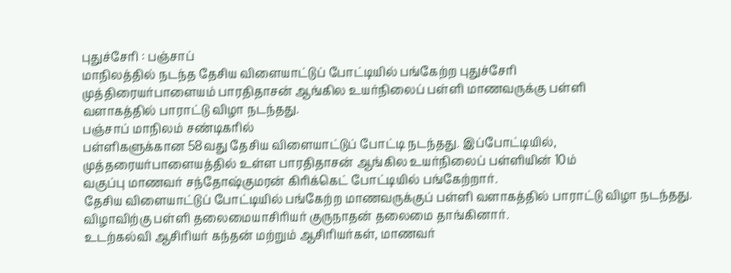புதுச்சேரி : பஞ்சாப்
மாநிலத்தில் நடந்த தேசிய விளையாட்டுப் போட்டியில் பங்கேற்ற புதுச்சேரி
முத்திரையர்பாளையம் பாரதிதாசன் ஆங்கில உயர்நிலைப் பள்ளி மாணவருக்கு பள்ளி
வளாகத்தில் பாராட்டு விழா நடந்தது.
பஞ்சாப் மாநிலம் சண்டிகரில்
பள்ளிகளுக்கான 58வது தேசிய விளையாட்டுப் போட்டி நடந்தது. இப்போட்டியில்,
முத்தரையர்பாளையத்தில் உள்ள பாரதிதாசன் ஆங்கில உயர்நிலைப் பள்ளியின் 10ம்
வகுப்பு மாணவர் சந்தோஷ்குமரன் கிரிக்கெட் போட்டியில் பங்கேற்றார்.
தேசிய விளையாட்டுப் போட்டியில் பங்கேற்ற மாணவருக்குப் பள்ளி வளாகத்தில் பாராட்டு விழா நடந்தது.
விழாவிற்கு பள்ளி தலைமையாசிரியர் குருநாதன் தலைமை தாங்கினார்.
உடற்கல்வி ஆசிரியர் கந்தன் மற்றும் ஆசிரியர்கள், மாணவர்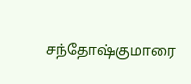சந்தோஷ்குமாரை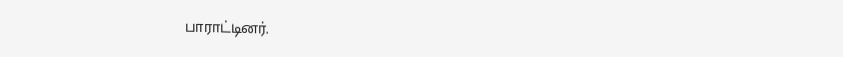பாராட்டினர்.